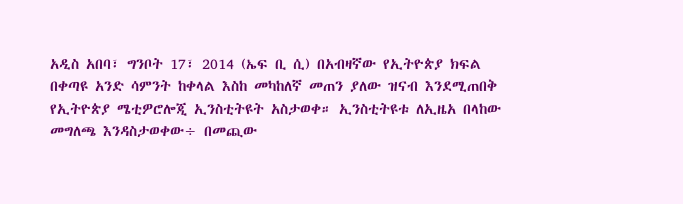አዲስ አበባ፣ ግንቦት 17፣ 2014 (ኤፍ ቢ ሲ) በአብዛኛው የኢትዮጵያ ክፍል በቀጣዩ አንድ ሳምንት ከቀላል እስከ መካከለኛ መጠን ያለው ዝናብ እንደሚጠበቅ የኢትዮጵያ ሜቲዎሮሎጂ ኢንስቲትዩት አስታወቀ። ኢንስቲትዩቱ ለኢዜአ በላከው መግለጫ እንዳስታወቀው÷ በመጪው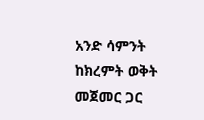አንድ ሳምንት ከክረምት ወቅት መጀመር ጋር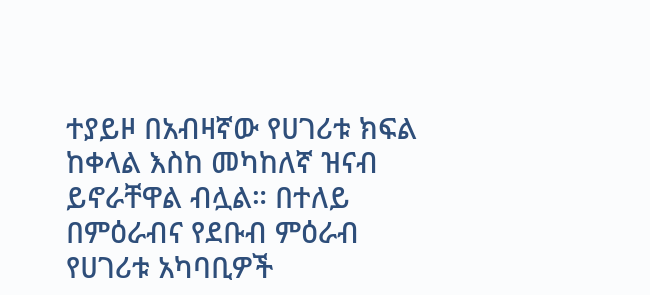ተያይዞ በአብዛኛው የሀገሪቱ ክፍል ከቀላል እስከ መካከለኛ ዝናብ ይኖራቸዋል ብሏል። በተለይ በምዕራብና የደቡብ ምዕራብ የሀገሪቱ አካባቢዎች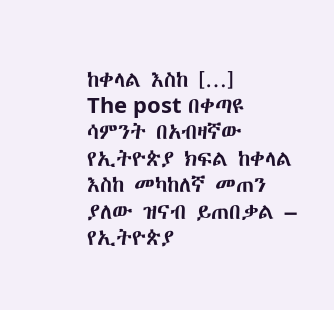ከቀላል እስከ […]
The post በቀጣዩ ሳምንት በአብዛኛው የኢትዮጵያ ክፍል ከቀላል እስከ መካከለኛ መጠን ያለው ዝናብ ይጠበቃል – የኢትዮጵያ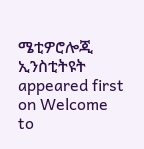ሜቲዎሮሎጂ ኢንስቲትዩት appeared first on Welcome to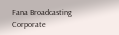Fana Broadcasting Corporate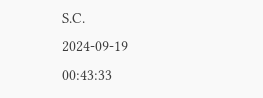S.C.
2024-09-19 00:43:33